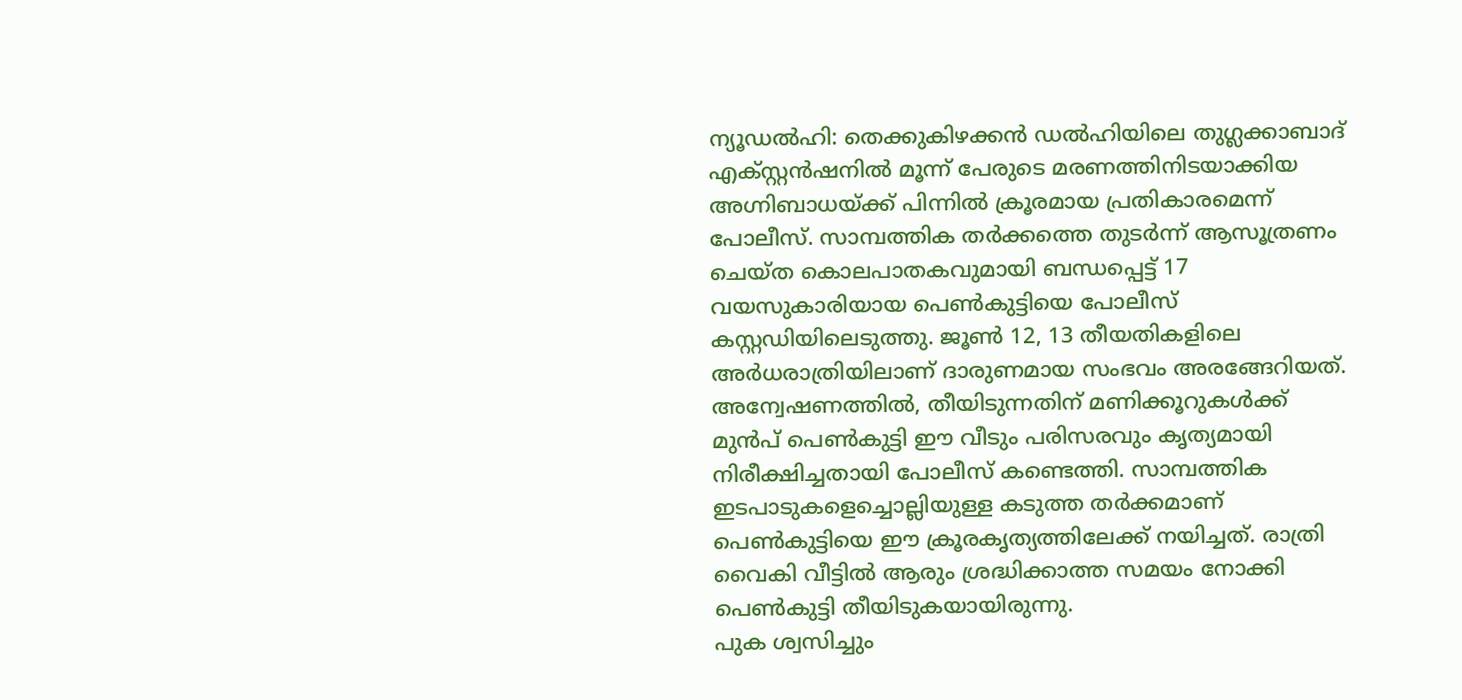ന്യൂഡൽഹി: തെക്കുകിഴക്കൻ ഡൽഹിയിലെ തുഗ്ലക്കാബാദ് എക്സ്റ്റൻഷനിൽ മൂന്ന് പേരുടെ മരണത്തിനിടയാക്കിയ അഗ്നിബാധയ്ക്ക് പിന്നിൽ ക്രൂരമായ പ്രതികാരമെന്ന് പോലീസ്. സാമ്പത്തിക തർക്കത്തെ തുടർന്ന് ആസൂത്രണം ചെയ്ത കൊലപാതകവുമായി ബന്ധപ്പെട്ട് 17 വയസുകാരിയായ പെൺകുട്ടിയെ പോലീസ് കസ്റ്റഡിയിലെടുത്തു. ജൂൺ 12, 13 തീയതികളിലെ അർധരാത്രിയിലാണ് ദാരുണമായ സംഭവം അരങ്ങേറിയത്.
അന്വേഷണത്തിൽ, തീയിടുന്നതിന് മണിക്കൂറുകൾക്ക് മുൻപ് പെൺകുട്ടി ഈ വീടും പരിസരവും കൃത്യമായി നിരീക്ഷിച്ചതായി പോലീസ് കണ്ടെത്തി. സാമ്പത്തിക ഇടപാടുകളെച്ചൊല്ലിയുള്ള കടുത്ത തർക്കമാണ് പെൺകുട്ടിയെ ഈ ക്രൂരകൃത്യത്തിലേക്ക് നയിച്ചത്. രാത്രി വൈകി വീട്ടിൽ ആരും ശ്രദ്ധിക്കാത്ത സമയം നോക്കി പെൺകുട്ടി തീയിടുകയായിരുന്നു.
പുക ശ്വസിച്ചും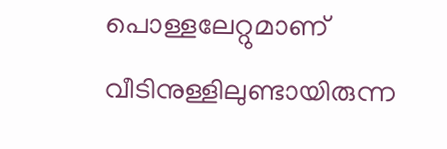പൊള്ളലേറ്റുമാണ് വീടിനുള്ളിലുണ്ടായിരുന്ന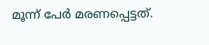മൂന്ന് പേർ മരണപ്പെട്ടത്.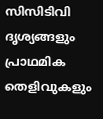സിസിടിവി ദൃശ്യങ്ങളും പ്രാഥമിക തെളിവുകളും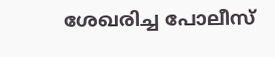ശേഖരിച്ച പോലീസ്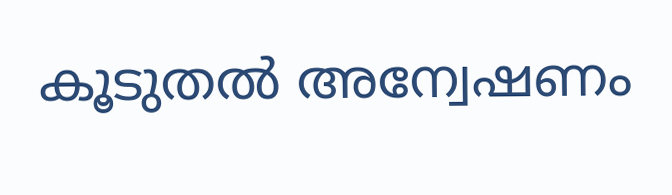കൂടുതൽ അന്വേഷണം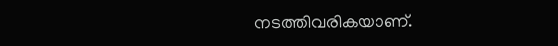നടത്തിവരികയാണ്.